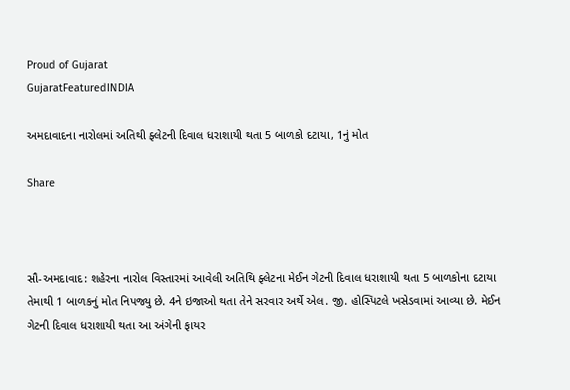Proud of Gujarat
GujaratFeaturedINDIA

અમદાવાદના નારોલમાં અતિથી ફ્લેટની દિવાલ ધરાશાયી થતા 5 બાળકો દટાયા, 1નું મોત

Share



સૌ-અમદાવાદ: શહેરના નારોલ વિસ્તારમાં આવેલી અતિથિ ફ્લેટના મેઈન ગેટની દિવાલ ધરાશાયી થતા 5 બાળકોના દટાયા તેમાથી 1 બાળકનું મોત નિપજ્યુ છે. 4ને ઇજાઓ થતા તેને સરવાર અર્થે એલ. જી. હોસ્પિટલે ખસેડવામાં આવ્યા છે. મેઈન ગેટની દિવાલ ધરાશાયી થતા આ અંગેની ફાયર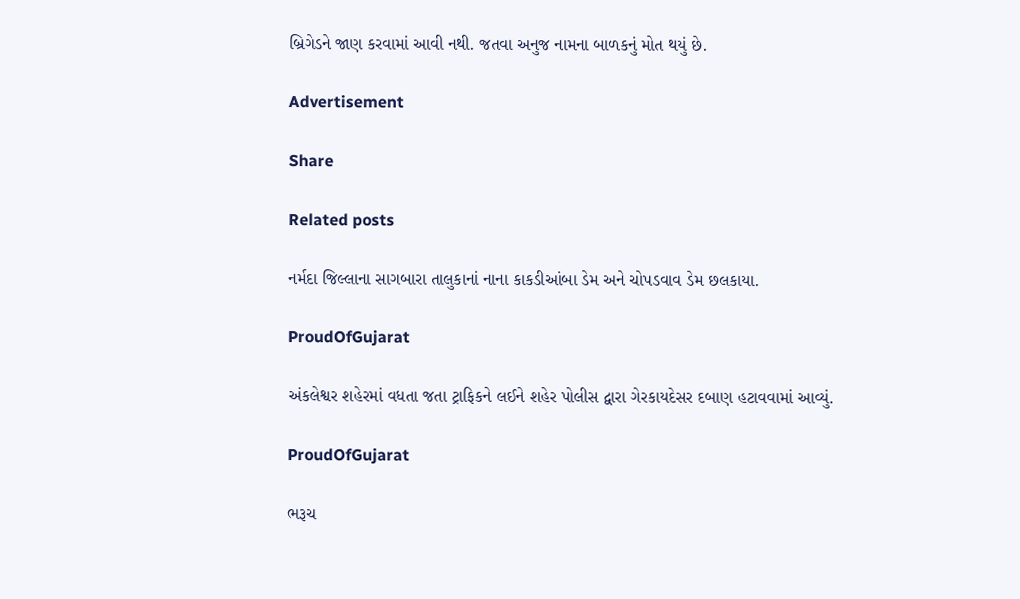બ્રિગેડને જાણ કરવામાં આવી નથી. જતવા અનુજ નામના બાળકનું મોત થયું છે.

Advertisement

Share

Related posts

નર્મદા જિલ્લાના સાગબારા તાલુકાનાં નાના કાકડીઆંબા ડેમ અને ચોપડવાવ ડેમ છલકાયા.

ProudOfGujarat

અંકલેશ્વર શહેરમાં વધતા જતા ટ્રાફિકને લઈને શહેર પોલીસ દ્વારા ગેરકાયદેસર દબાણ હટાવવામાં આવ્યું.

ProudOfGujarat

ભરૂચ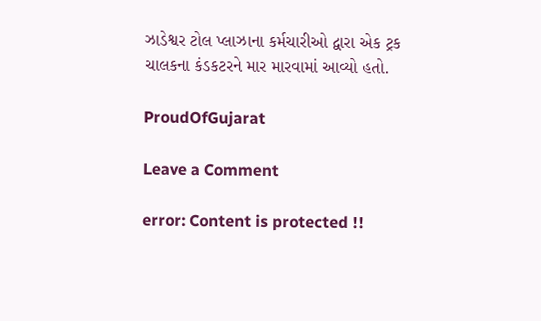ઝાડેશ્વર ટોલ પ્લાઝાના કર્મચારીઓ દ્વારા એક ટ્રક ચાલકના કંડકટરને માર મારવામાં આવ્યો હતો.

ProudOfGujarat

Leave a Comment

error: Content is protected !!